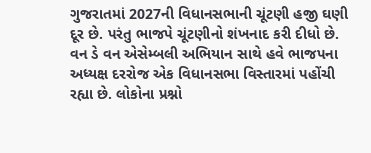ગુજરાતમાં 2027ની વિધાનસભાની ચૂંટણી હજી ઘણી દૂર છે. પરંતુ ભાજપે ચૂંટણીનો શંખનાદ કરી દીધો છે. વન ડે વન એસેમ્બલી અભિયાન સાથે હવે ભાજપના અધ્યક્ષ દરરોજ એક વિધાનસભા વિસ્તારમાં પહોંચી રહ્યા છે. લોકોના પ્રશ્નો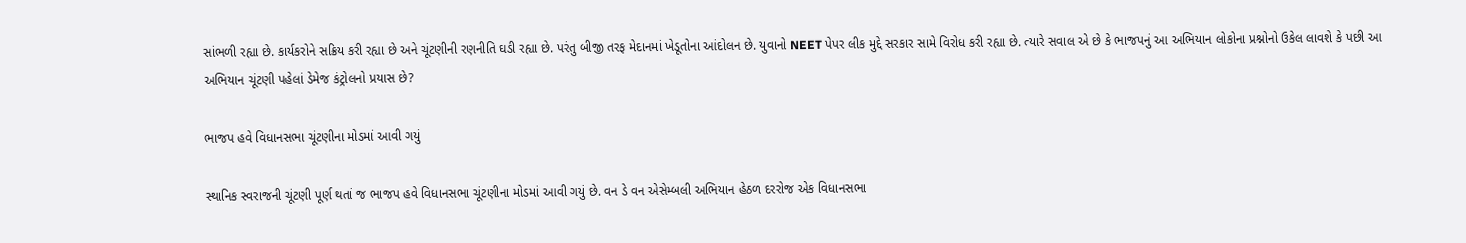સાંભળી રહ્યા છે. કાર્યકરોને સક્રિય કરી રહ્યા છે અને ચૂંટણીની રણનીતિ ઘડી રહ્યા છે. પરંતુ બીજી તરફ મેદાનમાં ખેડૂતોના આંદોલન છે. યુવાનો NEET પેપર લીક મુદ્દે સરકાર સામે વિરોધ કરી રહ્યા છે. ત્યારે સવાલ એ છે કે ભાજપનું આ અભિયાન લોકોના પ્રશ્નોનો ઉકેલ લાવશે કે પછી આ અભિયાન ચૂંટણી પહેલાં ડેમેજ કંટ્રોલનો પ્રયાસ છે?

ભાજપ હવે વિધાનસભા ચૂંટણીના મોડમાં આવી ગયું

સ્થાનિક સ્વરાજની ચૂંટણી પૂર્ણ થતાં જ ભાજપ હવે વિધાનસભા ચૂંટણીના મોડમાં આવી ગયું છે. વન ડે વન એસેમ્બલી અભિયાન હેઠળ દરરોજ એક વિધાનસભા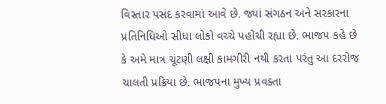વિસ્તાર પસંદ કરવામાં આવે છે. જ્યાં સંગઠન અને સરકારના પ્રતિનિધિઓ સીધા લોકો વચ્ચે પહોંચી રહ્યા છે. ભાજપ કહે છે કે અમે માત્ર ચૂંટણી લક્ષી કામગીરી નથી કરતા પરંતુ આ દરરોજ ચાલતી પ્રક્રિયા છે. ભાજપના મુખ્ય પ્રવક્તા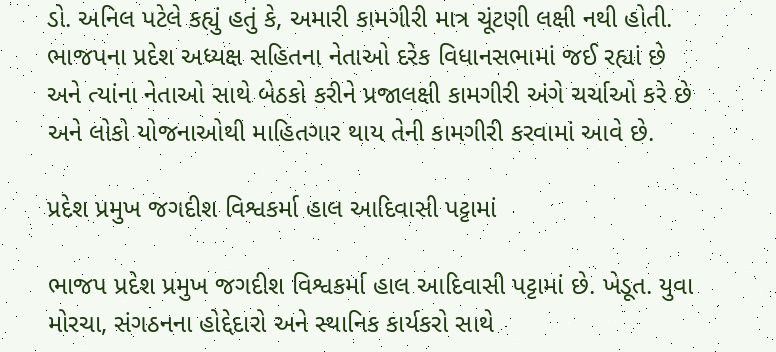ડો. અનિલ પટેલે કહ્યું હતું કે, અમારી કામગીરી માત્ર ચૂંટણી લક્ષી નથી હોતી. ભાજપના પ્રદેશ અધ્યક્ષ સહિતના નેતાઓ દરેક વિધાનસભામાં જઈ રહ્યાં છે અને ત્યાંના નેતાઓ સાથે બેઠકો કરીને પ્રજાલક્ષી કામગીરી અંગે ચર્ચાઓ કરે છે અને લોકો યોજનાઓથી માહિતગાર થાય તેની કામગીરી કરવામાં આવે છે.

પ્રદેશ પ્રમુખ જગદીશ વિશ્વકર્મા હાલ આદિવાસી પટ્ટામાં

ભાજપ પ્રદેશ પ્રમુખ જગદીશ વિશ્વકર્મા હાલ આદિવાસી પટ્ટામાં છે. ખેડૂત. યુવા મોરચા, સંગઠનના હોદ્દેદારો અને સ્થાનિક કાર્યકરો સાથે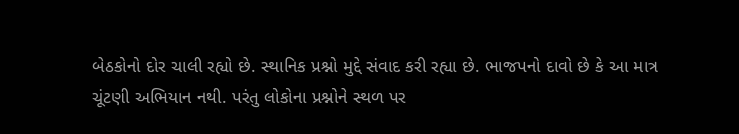બેઠકોનો દોર ચાલી રહ્યો છે. સ્થાનિક પ્રશ્નો મુદ્દે સંવાદ કરી રહ્યા છે. ભાજપનો દાવો છે કે આ માત્ર ચૂંટણી અભિયાન નથી. પરંતુ લોકોના પ્રશ્નોને સ્થળ પર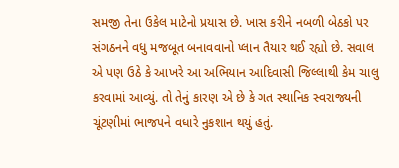સમજી તેના ઉકેલ માટેનો પ્રયાસ છે. ખાસ કરીને નબળી બેઠકો પર સંગઠનને વધુ મજબૂત બનાવવાનો પ્લાન તૈયાર થઈ રહ્યો છે. સવાલ એ પણ ઉઠે કે આખરે આ અભિયાન આદિવાસી જિલ્લાથી કેમ ચાલુ કરવામાં આવ્યું. તો તેનું કારણ એ છે કે ગત સ્થાનિક સ્વરાજ્યની ચૂંટણીમાં ભાજપને વધારે નુકશાન થયું હતું.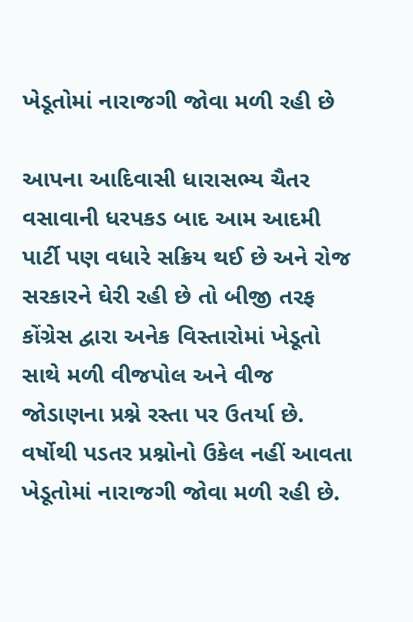ખેડૂતોમાં નારાજગી જોવા મળી રહી છે

આપના આદિવાસી ધારાસભ્ય ચૈતર વસાવાની ધરપકડ બાદ આમ આદમી પાર્ટી પણ વધારે સક્રિય થઈ છે અને રોજ સરકારને ઘેરી રહી છે તો બીજી તરફ કોંગ્રેસ દ્વારા અનેક વિસ્તારોમાં ખેડૂતો સાથે મળી વીજપોલ અને વીજ જોડાણના પ્રશ્ને રસ્તા પર ઉતર્યા છે. વર્ષોથી પડતર પ્રશ્નોનો ઉકેલ નહીં આવતા ખેડૂતોમાં નારાજગી જોવા મળી રહી છે.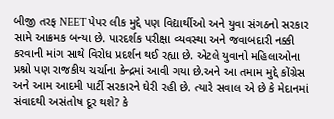બીજી તરફ NEET પેપર લીક મુદ્દે પણ વિદ્યાર્થીઓ અને યુવા સંગઠનો સરકાર સામે આક્રમક બન્યા છે. પારદર્શક પરીક્ષા વ્યવસ્થા અને જવાબદારી નક્કી કરવાની માંગ સાથે વિરોધ પ્રદર્શન થઈ રહ્યા છે. એટલે યુવાનો મહિલાઓના પ્રશ્નો પણ રાજકીય ચર્ચાના કેન્દ્રમાં આવી ગયા છે.અને આ તમામ મુદ્દે કોંગ્રેસ અને આમ આદમી પાર્ટી સરકારને ઘેરી રહી છે. ત્યારે સવાલ એ છે કે મેદાનમાં સંવાદથી અસંતોષ દૂર થશે? કે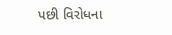પછી વિરોધના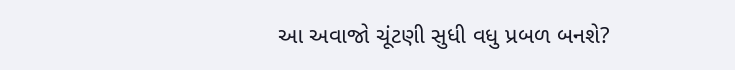આ અવાજો ચૂંટણી સુધી વધુ પ્રબળ બનશે?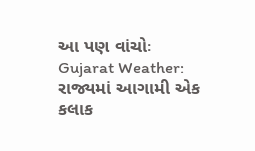આ પણ વાંચોઃ Gujarat Weather: રાજ્યમાં આગામી એક કલાક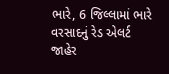ભારે, 6 જિલ્લામાં ભારે વરસાદનું રેડ એલર્ટ જાહેર